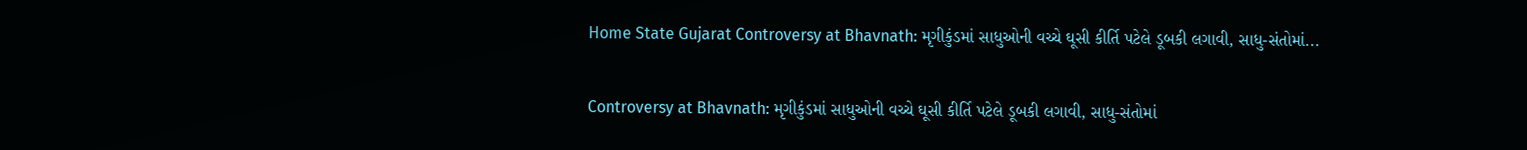Home State Gujarat Controversy at Bhavnath: મૃગીકુંડમાં સાધુઓની વચ્ચે ઘૂસી કીર્તિ પટેલે ડૂબકી લગાવી, સાધુ-સંતોમાં...

Controversy at Bhavnath: મૃગીકુંડમાં સાધુઓની વચ્ચે ઘૂસી કીર્તિ પટેલે ડૂબકી લગાવી, સાધુ-સંતોમાં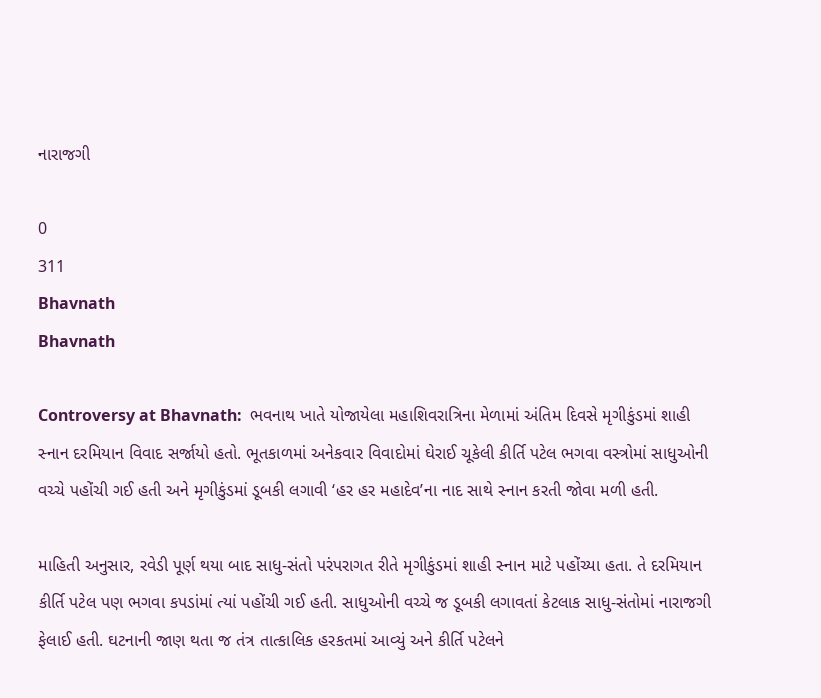નારાજગી

0
311
Bhavnath
Bhavnath

Controversy at Bhavnath:  ભવનાથ ખાતે યોજાયેલા મહાશિવરાત્રિના મેળામાં અંતિમ દિવસે મૃગીકુંડમાં શાહી સ્નાન દરમિયાન વિવાદ સર્જાયો હતો. ભૂતકાળમાં અનેકવાર વિવાદોમાં ઘેરાઈ ચૂકેલી કીર્તિ પટેલ ભગવા વસ્ત્રોમાં સાધુઓની વચ્ચે પહોંચી ગઈ હતી અને મૃગીકુંડમાં ડૂબકી લગાવી ‘હર હર મહાદેવ’ના નાદ સાથે સ્નાન કરતી જોવા મળી હતી.

માહિતી અનુસાર, રવેડી પૂર્ણ થયા બાદ સાધુ-સંતો પરંપરાગત રીતે મૃગીકુંડમાં શાહી સ્નાન માટે પહોંચ્યા હતા. તે દરમિયાન કીર્તિ પટેલ પણ ભગવા કપડાંમાં ત્યાં પહોંચી ગઈ હતી. સાધુઓની વચ્ચે જ ડૂબકી લગાવતાં કેટલાક સાધુ-સંતોમાં નારાજગી ફેલાઈ હતી. ઘટનાની જાણ થતા જ તંત્ર તાત્કાલિક હરકતમાં આવ્યું અને કીર્તિ પટેલને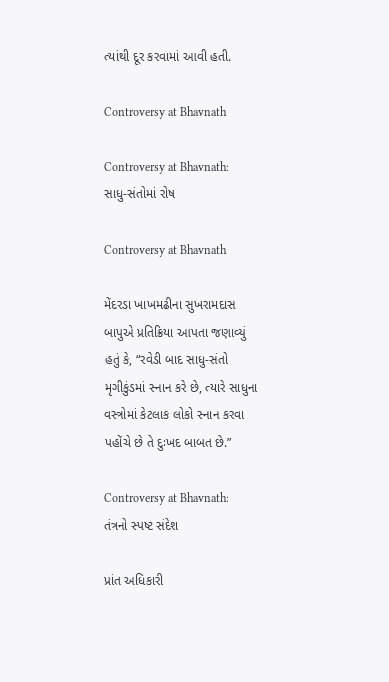ત્યાંથી દૂર કરવામાં આવી હતી.

Controversy at Bhavnath

Controversy at Bhavnath:  સાધુ-સંતોમાં રોષ

Controversy at Bhavnath

મેંદરડા ખાખમઢીના સુખરામદાસ બાપુએ પ્રતિક્રિયા આપતા જણાવ્યું હતું કે, “રવેડી બાદ સાધુ-સંતો મૃગીકુંડમાં સ્નાન કરે છે, ત્યારે સાધુના વસ્ત્રોમાં કેટલાક લોકો સ્નાન કરવા પહોંચે છે તે દુઃખદ બાબત છે.”

Controversy at Bhavnath:  તંત્રનો સ્પષ્ટ સંદેશ

પ્રાંત અધિકારી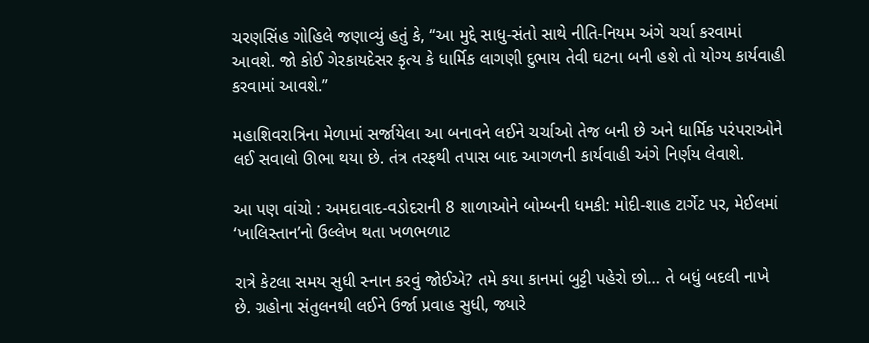ચરણસિંહ ગોહિલે જણાવ્યું હતું કે, “આ મુદ્દે સાધુ-સંતો સાથે નીતિ-નિયમ અંગે ચર્ચા કરવામાં આવશે. જો કોઈ ગેરકાયદેસર કૃત્ય કે ધાર્મિક લાગણી દુભાય તેવી ઘટના બની હશે તો યોગ્ય કાર્યવાહી કરવામાં આવશે.”

મહાશિવરાત્રિના મેળામાં સર્જાયેલા આ બનાવને લઈને ચર્ચાઓ તેજ બની છે અને ધાર્મિક પરંપરાઓને લઈ સવાલો ઊભા થયા છે. તંત્ર તરફથી તપાસ બાદ આગળની કાર્યવાહી અંગે નિર્ણય લેવાશે.

આ પણ વાંચો : અમદાવાદ-વડોદરાની 8 શાળાઓને બોમ્બની ધમકી: મોદી-શાહ ટાર્ગેટ પર, મેઈલમાં ‘ખાલિસ્તાન’નો ઉલ્લેખ થતા ખળભળાટ

રાત્રે કેટલા સમય સુધી સ્નાન કરવું જોઈએ? તમે કયા કાનમાં બુટ્ટી પહેરો છો… તે બધું બદલી નાખે છે. ગ્રહોના સંતુલનથી લઈને ઉર્જા પ્રવાહ સુધી, જ્યારે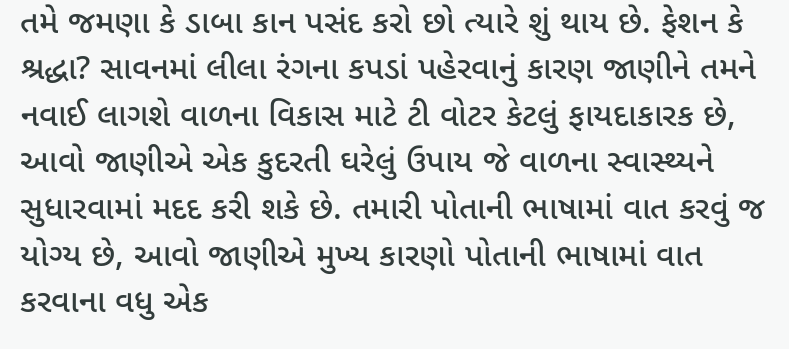તમે જમણા કે ડાબા કાન પસંદ કરો છો ત્યારે શું થાય છે. ફેશન કે શ્રદ્ધા? સાવનમાં લીલા રંગના કપડાં પહેરવાનું કારણ જાણીને તમને નવાઈ લાગશે વાળના વિકાસ માટે ટી વોટર કેટલું ફાયદાકારક છે, આવો જાણીએ એક કુદરતી ઘરેલું ઉપાય જે વાળના સ્વાસ્થ્યને સુધારવામાં મદદ કરી શકે છે. તમારી પોતાની ભાષામાં વાત કરવું જ યોગ્ય છે, આવો જાણીએ મુખ્ય કારણો પોતાની ભાષામાં વાત કરવાના વધુ એક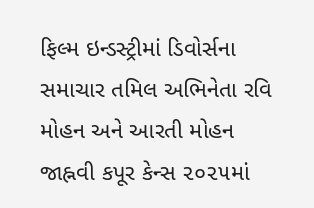ફિલ્મ ઇન્ડસ્ટ્રીમાં ડિવોર્સના સમાચાર તમિલ અભિનેતા રવિ મોહન અને આરતી મોહન જાહ્નવી કપૂર કેન્સ ૨૦૨૫માં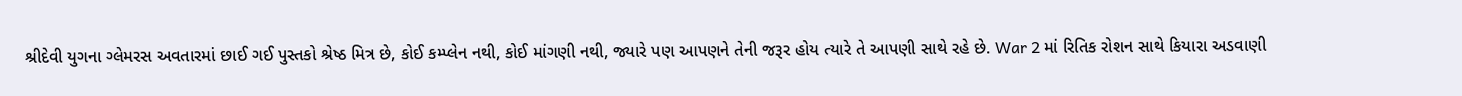શ્રીદેવી યુગના ગ્લેમરસ અવતારમાં છાઈ ગઈ પુસ્તકો શ્રેષ્ઠ મિત્ર છે, કોઈ કમ્પ્લેન નથી, કોઈ માંગણી નથી, જ્યારે પણ આપણને તેની જરૂર હોય ત્યારે તે આપણી સાથે રહે છે. War 2 માં રિતિક રોશન સાથે કિયારા અડવાણી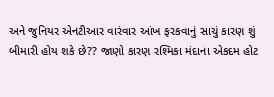અને જુનિયર એનટીઆર વારંવાર આંખ ફરકવાનું સાચું કારણ શું બીમારી હોય શકે છે?? જાણો કારણ રશ્મિકા મંદાના એકદમ હોટ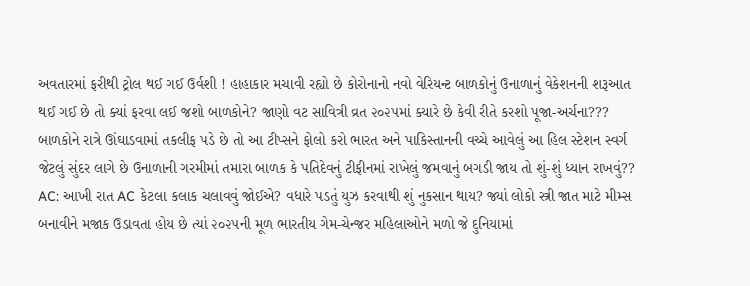અવતારમાં ફરીથી ટ્રોલ થઈ ગઈ ઉર્વશી ! હાહાકાર મચાવી રહ્યો છે કોરોનાનો નવો વેરિયન્ટ બાળકોનું ઉનાળાનું વેકેશનની શરૂઆત થઈ ગઈ છે તો ક્યાં ફરવા લઈ જશો બાળકોને? જાણો વટ સાવિત્રી વ્રત ૨૦૨૫માં ક્યારે છે કેવી રીતે કરશો પૂજા-અર્ચના??? બાળકોને રાત્રે ઊંઘાડવામાં તકલીફ પડે છે તો આ ટીપ્સને ફોલો કરો ભારત અને પાકિસ્તાનની વચ્ચે આવેલું આ હિલ સ્ટેશન સ્વર્ગ જેટલું સુંદર લાગે છે ઉનાળાની ગરમીમાં તમારા બાળક કે પતિદેવનું ટીફીનમાં રાખેલું જમવાનું બગડી જાય તો શું-શું ધ્યાન રાખવું?? AC: આખી રાત AC કેટલા કલાક ચલાવવું જોઈએ? વધારે પડતું યુઝ કરવાથી શું નુકસાન થાય? જ્યાં લોકો સ્ત્રી જાત માટે મીમ્સ બનાવીને મજાક ઉડાવતા હોય છે ત્યાં ૨૦૨૫ની મૂળ ભારતીય ગેમ-ચેન્જર મહિલાઓને મળો જે દુનિયામાં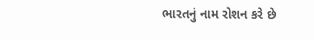ભારતનું નામ રોશન કરે છે